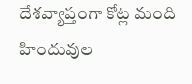దేశవ్యాప్తంగా కోట్ల మంది హిందువుల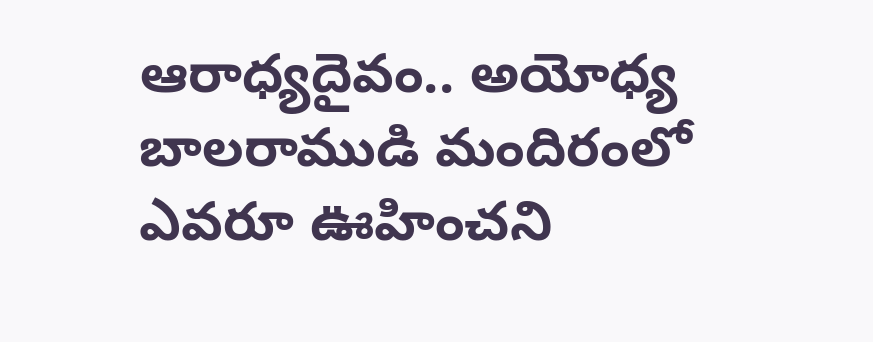ఆరాధ్యదైవం.. అయోధ్య బాలరాముడి మందిరంలో ఎవరూ ఊహించని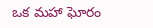ఒక మహా ఘోరం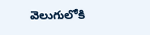వెలుగులోకి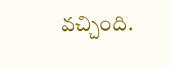వచ్చింది.